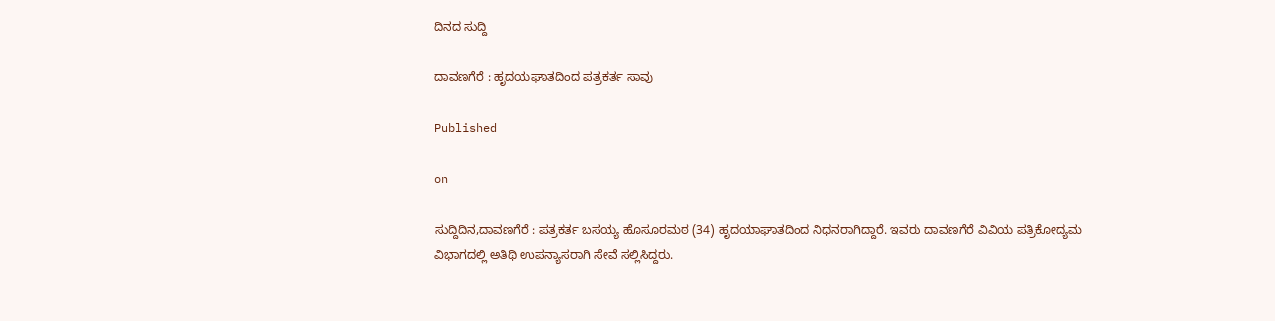ದಿನದ ಸುದ್ದಿ

ದಾವಣಗೆರೆ : ಹೃದಯಘಾತದಿಂದ ಪತ್ರಕರ್ತ ಸಾವು

Published

on

ಸುದ್ದಿದಿನ,ದಾವಣಗೆರೆ : ಪತ್ರಕರ್ತ ಬಸಯ್ಯ ಹೊಸೂರಮಠ (34) ಹೃದಯಾಘಾತದಿಂದ ನಿಧನರಾಗಿದ್ದಾರೆ. ಇವರು ದಾವಣಗೆರೆ ವಿವಿಯ ಪತ್ರಿಕೋದ್ಯಮ ವಿಭಾಗದಲ್ಲಿ ಅತಿಥಿ ಉಪನ್ಯಾಸರಾಗಿ ಸೇವೆ ಸಲ್ಲಿಸಿದ್ದರು.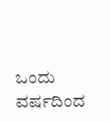ಒಂದು ವರ್ಷದಿಂದ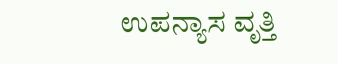ಉಪನ್ಯಾಸ ವೃತ್ತಿ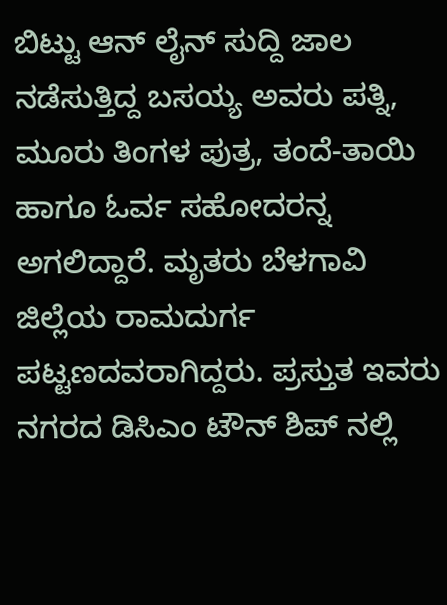ಬಿಟ್ಟು ಆನ್ ಲೈನ್ ಸುದ್ದಿ ಜಾಲ ನಡೆಸುತ್ತಿದ್ದ ಬಸಯ್ಯ ಅವರು ಪತ್ನಿ, ಮೂರು ತಿಂಗಳ ಪುತ್ರ, ತಂದೆ-ತಾಯಿ ಹಾಗೂ ಓರ್ವ ಸಹೋದರನ್ನ ಅಗಲಿದ್ದಾರೆ. ಮೃತರು ಬೆಳಗಾವಿ ಜಿಲ್ಲೆಯ ರಾಮದುರ್ಗ ಪಟ್ಟಣದವರಾಗಿದ್ದರು. ಪ್ರಸ್ತುತ ಇವರು ನಗರದ ಡಿಸಿಎಂ ಟೌನ್ ಶಿಪ್ ನಲ್ಲಿ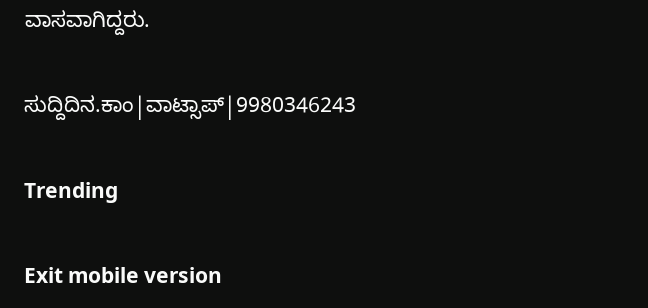ವಾಸವಾಗಿದ್ದರು.

ಸುದ್ದಿದಿನ.ಕಾಂ|ವಾಟ್ಸಾಪ್|9980346243

Trending

Exit mobile version